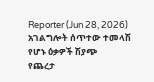Reporter (Jun 28, 2026)
አገልግሎት ሰጥተው ተመላሽ የሆኑ ዕቃዎች ሽያጭ
የጨረታ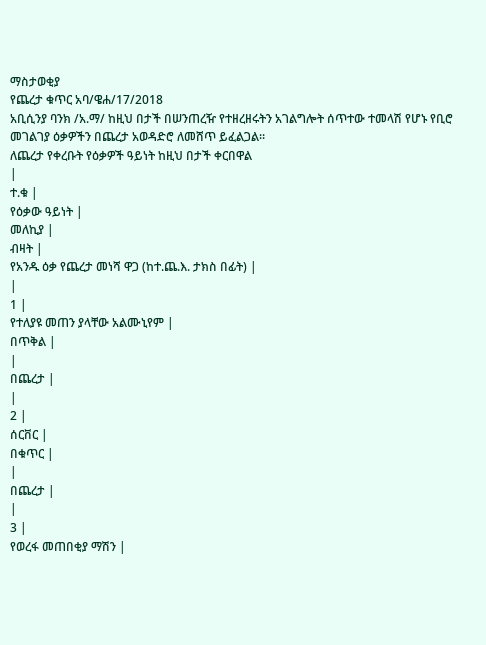ማስታወቂያ
የጨረታ ቁጥር አባ/ዌሐ/17/2018
አቢሲንያ ባንክ /አ.ማ/ ከዚህ በታች በሠንጠረዥ የተዘረዘሩትን አገልግሎት ሰጥተው ተመላሽ የሆኑ የቢሮ መገልገያ ዕቃዎችን በጨረታ አወዳድሮ ለመሸጥ ይፈልጋል።
ለጨረታ የቀረቡት የዕቃዎች ዓይነት ከዚህ በታች ቀርበዋል
|
ተ.ቁ |
የዕቃው ዓይነት |
መለኪያ |
ብዛት |
የአንዱ ዕቃ የጨረታ መነሻ ዋጋ (ከተ.ጨ.እ. ታክስ በፊት) |
|
1 |
የተለያዩ መጠን ያላቸው አልሙኒየም |
በጥቅል |
|
በጨረታ |
|
2 |
ሰርቨር |
በቁጥር |
|
በጨረታ |
|
3 |
የወረፋ መጠበቂያ ማሽን |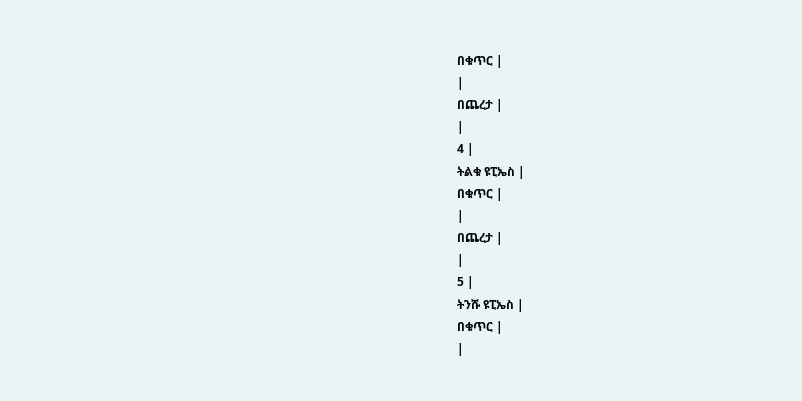በቁጥር |
|
በጨረታ |
|
4 |
ትልቁ ዩፒኤስ |
በቁጥር |
|
በጨረታ |
|
5 |
ትንሹ ዩፒኤስ |
በቁጥር |
|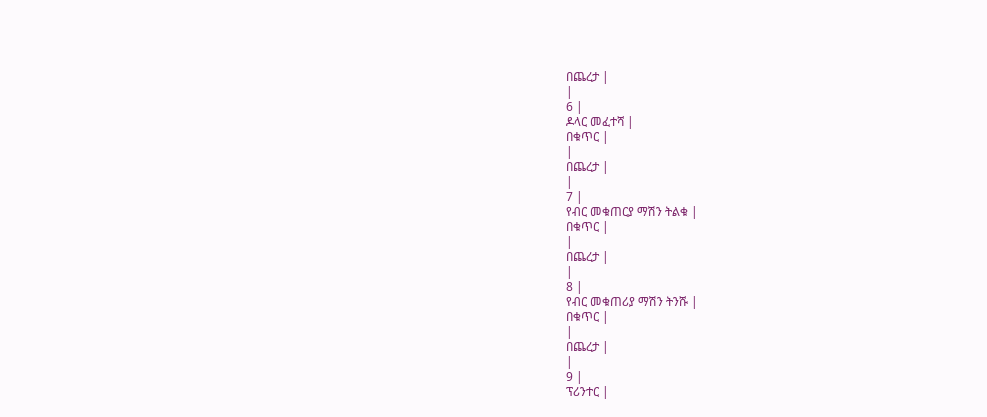በጨረታ |
|
6 |
ዶላር መፈተሻ |
በቁጥር |
|
በጨረታ |
|
7 |
የብር መቁጠርያ ማሽን ትልቁ |
በቁጥር |
|
በጨረታ |
|
8 |
የብር መቁጠሪያ ማሽን ትንሹ |
በቁጥር |
|
በጨረታ |
|
9 |
ፕሪንተር |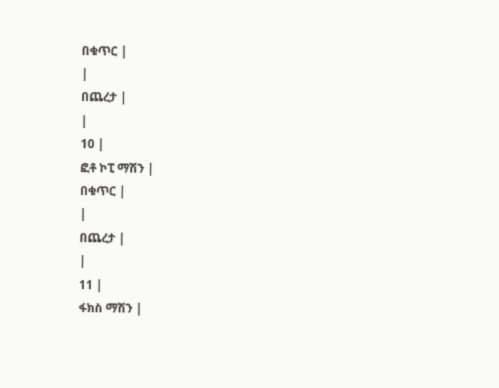በቁጥር |
|
በጨረታ |
|
10 |
ፎቶ ኮፒ ማሽን |
በቁጥር |
|
በጨረታ |
|
11 |
ፋክስ ማሽን |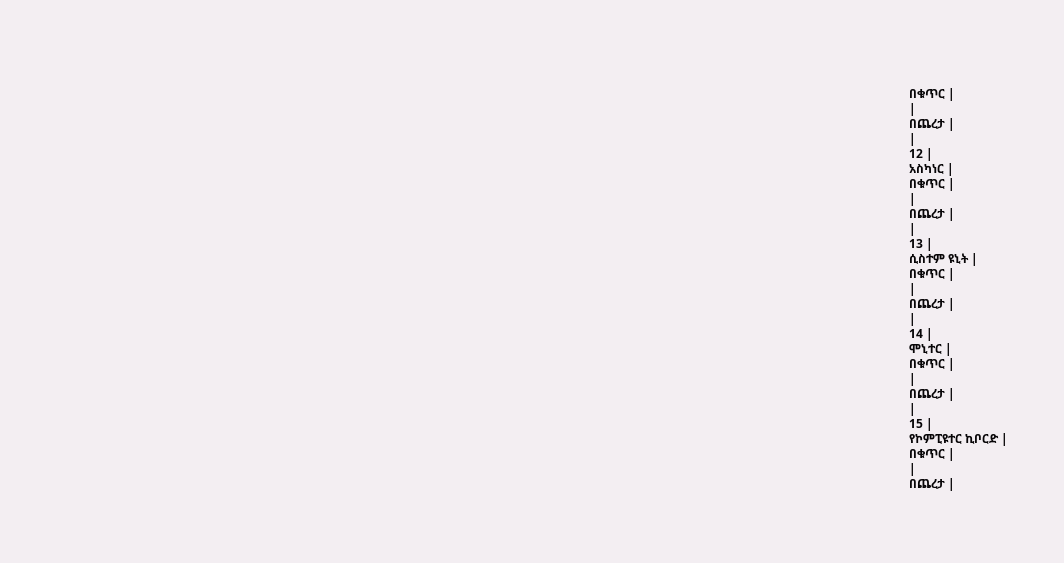በቁጥር |
|
በጨረታ |
|
12 |
አስካነር |
በቁጥር |
|
በጨረታ |
|
13 |
ሲስተም ዩኒት |
በቁጥር |
|
በጨረታ |
|
14 |
ሞኒተር |
በቁጥር |
|
በጨረታ |
|
15 |
የኮምፒዩተር ኪቦርድ |
በቁጥር |
|
በጨረታ |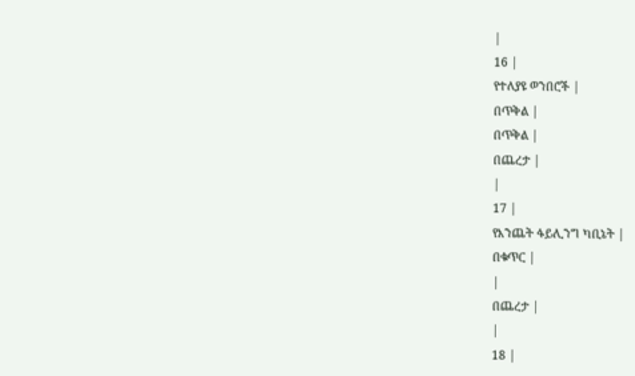|
16 |
የተለያዩ ወንበሮች |
በጥቅል |
በጥቅል |
በጨረታ |
|
17 |
የእንጨት ፋይሊንግ ካቢኔት |
በቁጥር |
|
በጨረታ |
|
18 |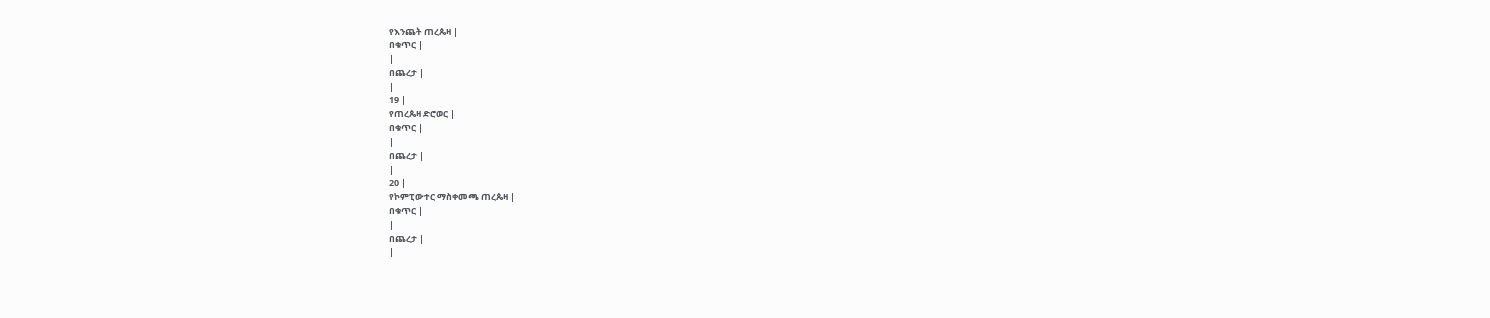የእንጨት ጠረጴዛ |
በቁጥር |
|
በጨረታ |
|
19 |
የጠረጴዛ ድሮወር |
በቁጥር |
|
በጨረታ |
|
20 |
የኮምፒውተር ማስቀመጫ ጠረጴዛ |
በቁጥር |
|
በጨረታ |
|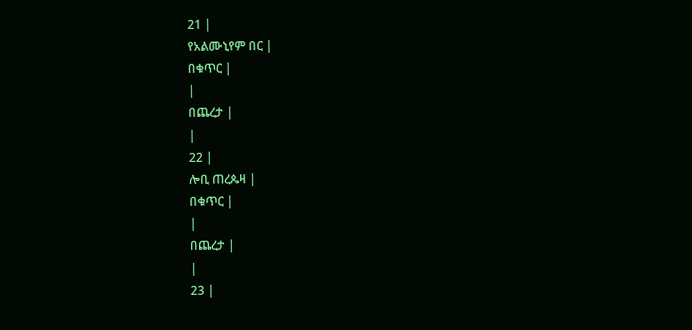21 |
የአልሙኒየም በር |
በቁጥር |
|
በጨረታ |
|
22 |
ሎቢ ጠረጴዛ |
በቁጥር |
|
በጨረታ |
|
23 |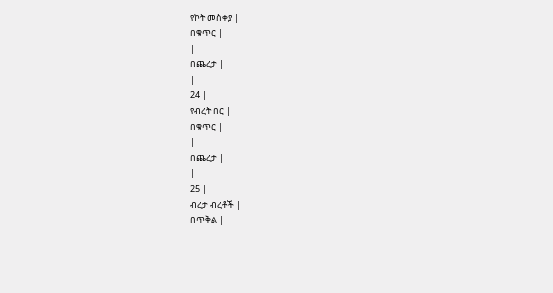የኮት መስቀያ |
በቁጥር |
|
በጨረታ |
|
24 |
የብረት በር |
በቁጥር |
|
በጨረታ |
|
25 |
ብረታ ብረቶች |
በጥቅል |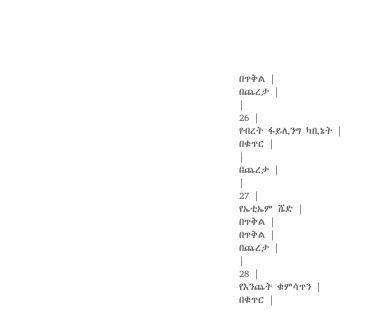በጥቅል |
በጨረታ |
|
26 |
የብረት ፋይሊንግ ካቢኔት |
በቁጥር |
|
በጨረታ |
|
27 |
የኤቲኤም ሼድ |
በጥቅል |
በጥቅል |
በጨረታ |
|
28 |
የእንጨት ቁምሳጥን |
በቁጥር |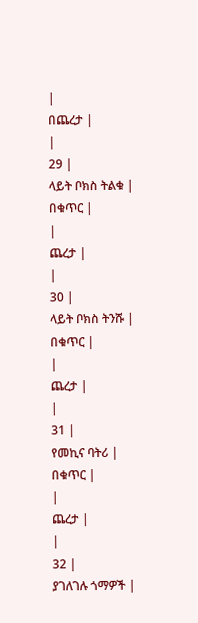|
በጨረታ |
|
29 |
ላይት ቦክስ ትልቁ |
በቁጥር |
|
ጨረታ |
|
30 |
ላይት ቦክስ ትንሹ |
በቁጥር |
|
ጨረታ |
|
31 |
የመኪና ባትሪ |
በቁጥር |
|
ጨረታ |
|
32 |
ያገለገሉ ጎማዎች |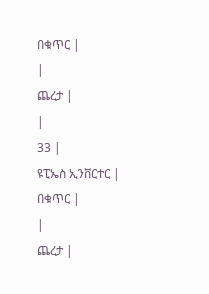በቁጥር |
|
ጨረታ |
|
33 |
ዩፒኤስ ኢንቨርተር |
በቁጥር |
|
ጨረታ |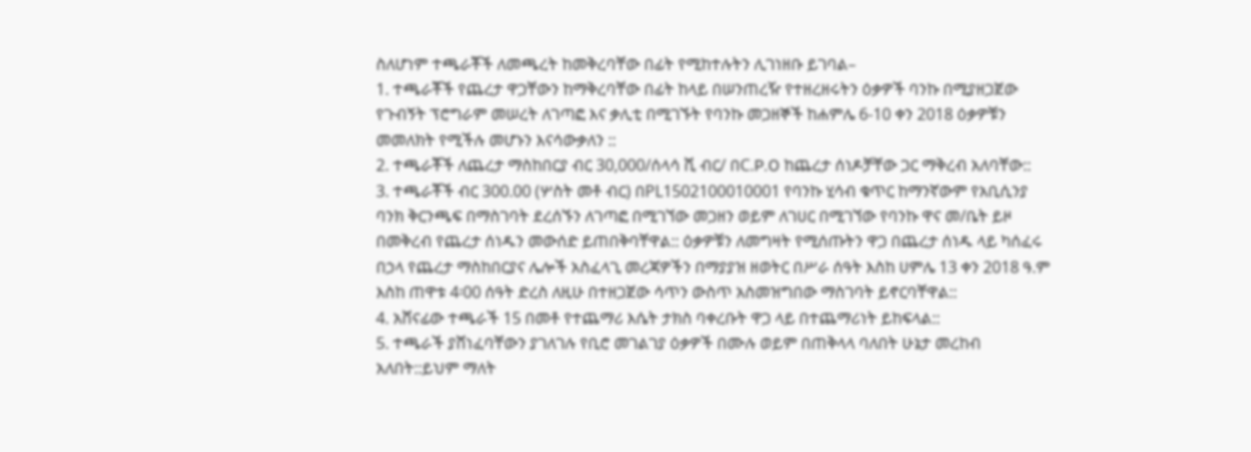ስለሆነም ተጫራቾች ለመጫረት ከመቅረባቸው በፊት የሚከተሉትን ሊገነዘቡ ይገባል–
1. ተጫራቾች የጨረታ ዋጋቸውን ከማቅረባቸው በፊት ከላይ በሠንጠረዥ የተዘረዘሩትን ዕቃዎች ባንኩ በሚያዘጋጀው የጉብኝት ፕሮግራም መሠረት ለገጣፎ እና ቃሊቲ በሚገኙት የባንኩ መጋዘኞች ከሐምሌ 6-10 ቀን 2018 ዕቃዎቹን መመለክት የሚችሉ መሆኑን እናሳውቃለን ::
2. ተጫራቾች ለጨረታ ማስከበርያ ብር 30,000/ሰላሳ ሺ ብር/ በC.P.O ከጨረታ ሰነዶቻቸው ጋር ማቅረብ አለባቸው::
3. ተጫራቾች ብር 300.00 (ሦስት መቶ ብር) በPL1502100010001 የባንኩ ሂሳብ ቁጥር ከማንኛውም የአቢሲንያ ባንክ ቅርንጫፍ በማስገባት ደረሰኙን ለገጣፎ በሚገኘው መጋዘን ወይም ለገሀር በሚገኘው የባንኩ ዋና መ/ቤት ይዞ በመቅረብ የጨረታ ሰነዱን መውሰድ ይጠበቅባቸዋል:: ዕቃዎቹን ለመግዛት የሚሰጡትን ዋጋ በጨረታ ሰነዱ ላይ ካሰፈሩ በኃላ የጨረታ ማስከበርያና ሌሎች አስፈላጊ መረጃዎችን በማያያዝ ዘወትር በሥራ ሰዓት እስከ ሀምሌ 13 ቀን 2018 ዓ.ም እስከ ጠዋቱ 4፡00 ሰዓት ድረስ ለዚሁ በተዘጋጀው ሳጥን ውስጥ አስመዝግበው ማስገባት ይኖርባቸዋል::
4. አሸናፊው ተጫራች 15 በመቶ የተጨማሪ እሴት ታክስ ባቀረቡት ዋጋ ላይ በተጨማሪነት ይከፍላል::
5. ተጫራች ያሸነፈባቸውን ያገለገሉ የቢሮ መገልገያ ዕቃዎች በሙሉ ወይም በጠቅላላ ባለበት ሁኔታ መረከብ አለበት::ይህም ማለት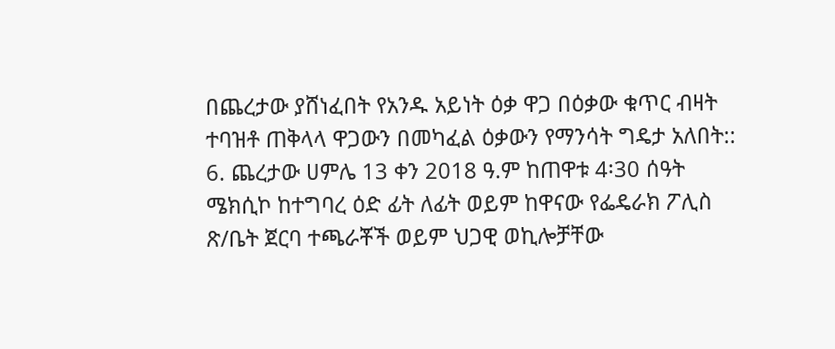በጨረታው ያሸነፈበት የአንዱ አይነት ዕቃ ዋጋ በዕቃው ቁጥር ብዛት ተባዝቶ ጠቅላላ ዋጋውን በመካፈል ዕቃውን የማንሳት ግዴታ አለበት::
6. ጨረታው ሀምሌ 13 ቀን 2018 ዓ.ም ከጠዋቱ 4፡30 ሰዓት ሜክሲኮ ከተግባረ ዕድ ፊት ለፊት ወይም ከዋናው የፌዴራክ ፖሊስ ጽ/ቤት ጀርባ ተጫራቾች ወይም ህጋዊ ወኪሎቻቸው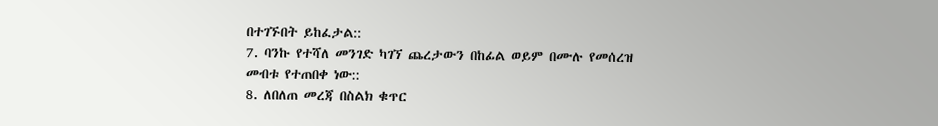በተገኙበት ይከፈታል::
7. ባንኩ የተሻለ መንገድ ካገኘ ጨረታውን በከፊል ወይም በሙሉ የመሰረዝ መብቱ የተጠበቀ ነው::
8. ለበለጠ መረጃ በስልክ ቁጥር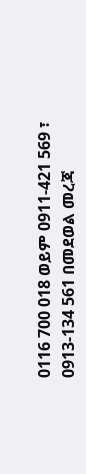0116 700 018 ወይም 0911-421 569 ፣ 0913-134 561 በመደወል መረጃ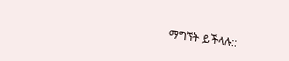ማግኘት ይችላሉ::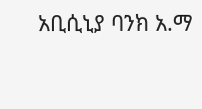አቢሲኒያ ባንክ አ.ማ